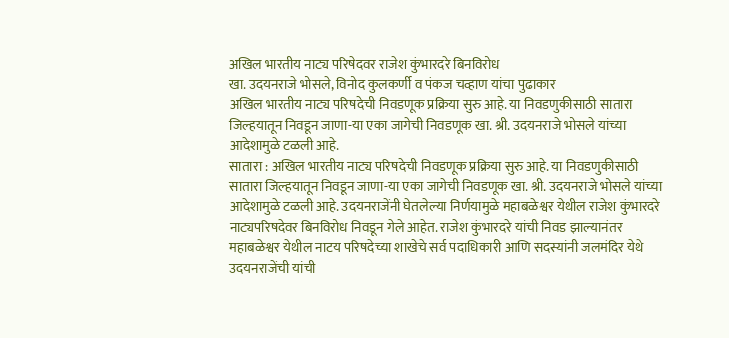अखिल भारतीय नाट्य परिषेदवर राजेश कुंभारदरे बिनविरोध
खा. उदयनराजे भोसले, विनोद कुलकर्णी व पंकज चव्हाण यांचा पुढाकार
अखिल भारतीय नाट्य परिषदेची निवडणूक प्रक्रिया सुरु आहे. या निवडणुकीसाठी सातारा जिल्हयातून निवडून जाणा-या एका जागेची निवडणूक खा. श्री. उदयनराजे भोसले यांच्या आदेशामुळे टळली आहे.
सातारा : अखिल भारतीय नाट्य परिषदेची निवडणूक प्रक्रिया सुरु आहे. या निवडणुकीसाठी सातारा जिल्हयातून निवडून जाणा-या एका जागेची निवडणूक खा. श्री. उदयनराजे भोसले यांच्या आदेशामुळे टळली आहे. उदयनराजेंनी घेतलेल्या निर्णयामुळे महाबळेश्वर येथील राजेश कुंभारदरे नाट्यपरिषदेवर बिनविरोध निवडून गेले आहेत. राजेश कुंभारदरे यांची निवड झाल्यानंतर महाबळेश्वर येथील नाटय परिषदेच्या शाखेचे सर्व पदाधिकारी आणि सदस्यांनी जलमंदिर येथे उदयनराजेंची यांची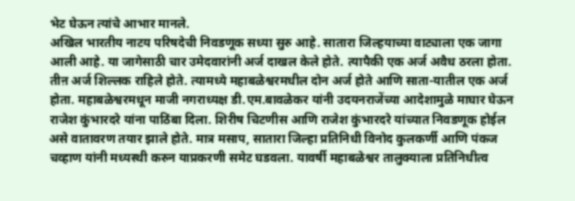भेट घेऊन त्यांचे आभार मानले.
अखिल भारतीय नाटय परिषदेची निवडणूक सध्या सुरु आहे. सातारा जिल्हयाच्या वाट्याला एक जागा आली आहे. या जागेसाठी चार उमेदवारांनी अर्ज दाखल केले होते. त्यापैकी एक अर्ज अवैध ठरला होता. तीऩ अर्ज शिल्लक राहिले होते. त्यामध्ये महाबळेश्वरमधील दोन अर्ज होते आणि साता-यातील एक अर्ज होता. महाबळेश्वरमधून माजी नगराध्यक्ष डी.एम.बावळेकर यांनी उदयनराजेंच्या आदेशामुळे माघार घेऊन राजेश कुंभारदरे यांना पाठिंबा दिला. शिरीष चिटणीस आणि राजेश कुंभारदरे यांच्यात निवडणूक होईल असे वातावरण तयार झाले होते. मात्र मसाप, सातारा जिल्हा प्रतिनिधी विनोद कुलकर्णी आणि पंकज चव्हाण यांनी मध्यस्थी करुन याप्रकरणी समेट घडवला. यावर्षी महाबळेश्वर तालुक्याला प्रतिनिधीत्व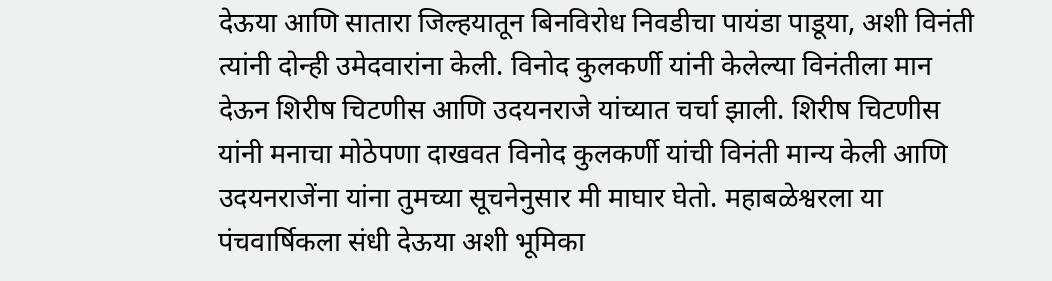देऊया आणि सातारा जिल्हयातून बिनविरोध निवडीचा पायंडा पाडूया, अशी विनंती त्यांनी दोन्ही उमेदवारांना केली. विनोद कुलकर्णी यांनी केलेल्या विनंतीला मान देऊन शिरीष चिटणीस आणि उदयनराजे यांच्यात चर्चा झाली. शिरीष चिटणीस यांनी मनाचा मोठेपणा दाखवत विनोद कुलकर्णी यांची विनंती मान्य केली आणि उदयनराजेंना यांना तुमच्या सूचनेनुसार मी माघार घेतो. महाबळेश्वरला या पंचवार्षिकला संधी देऊया अशी भूमिका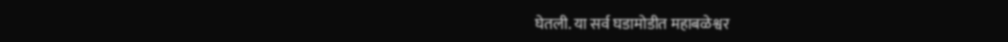घेतली. या सर्व घडामोडीत महाबळेश्वर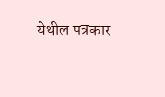येथील पत्रकार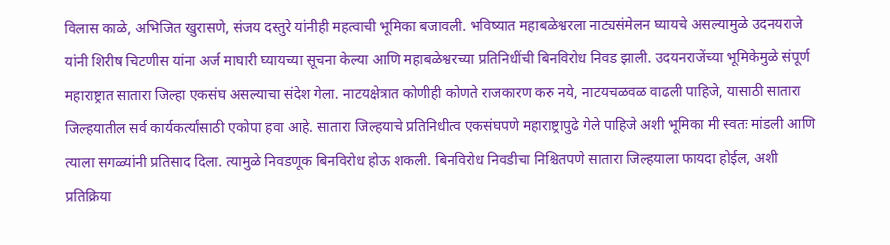विलास काळे, अभिजित खुरासणे, संजय दस्तुरे यांनीही महत्वाची भूमिका बजावली. भविष्यात महाबळेश्वरला नाट्यसंमेलन घ्यायचे असल्यामुळे उदनयराजे यांनी शिरीष चिटणीस यांना अर्ज माघारी घ्यायच्या सूचना केल्या आणि महाबळेश्वरच्या प्रतिनिधींची बिनविरोध निवड झाली. उदयनराजेंच्या भूमिकेमुळे संपूर्ण महाराष्ट्रात सातारा जिल्हा एकसंघ असल्याचा संदेश गेला. नाटयक्षेत्रात कोणीही कोणते राजकारण करु नये, नाटयचळवळ वाढली पाहिजे, यासाठी सातारा जिल्हयातील सर्व कार्यकर्त्यांसाठी एकोपा हवा आहे. सातारा जिल्हयाचे प्रतिनिधीत्व एकसंघपणे महाराष्ट्रापुढे गेले पाहिजे अशी भूमिका मी स्वतः मांडली आणि त्याला सगळ्यांनी प्रतिसाद दिला. त्यामुळे निवडणूक बिनविरोध होऊ शकली. बिनविरोध निवडीचा निश्चितपणे सातारा जिल्हयाला फायदा होईल, अशी प्रतिक्रिया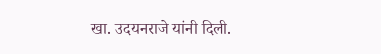खा. उदयनराजे यांनी दिली.